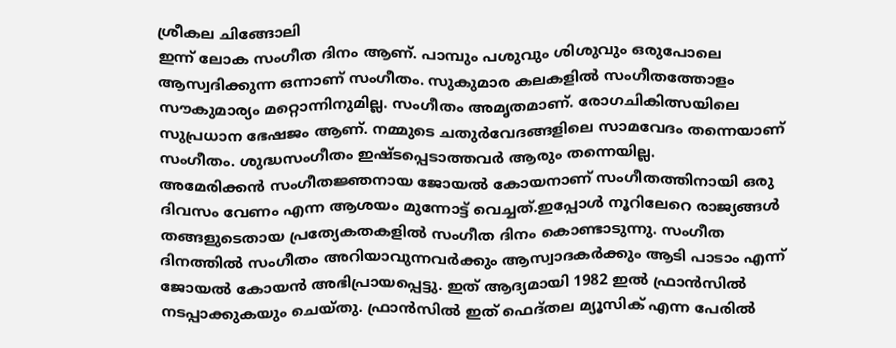ശ്രീകല ചിങ്ങോലി
ഇന്ന് ലോക സംഗീത ദിനം ആണ്. പാമ്പും പശുവും ശിശുവും ഒരുപോലെ ആസ്വദിക്കുന്ന ഒന്നാണ് സംഗീതം. സുകുമാര കലകളിൽ സംഗീതത്തോളം സൗകുമാര്യം മറ്റൊന്നിനുമില്ല. സംഗീതം അമൃതമാണ്. രോഗചികിത്സയിലെ സുപ്രധാന ഭേഷജം ആണ്. നമ്മുടെ ചതുർവേദങ്ങളിലെ സാമവേദം തന്നെയാണ് സംഗീതം. ശുദ്ധസംഗീതം ഇഷ്ടപ്പെടാത്തവർ ആരും തന്നെയില്ല.
അമേരിക്കൻ സംഗീതജ്ഞനായ ജോയൽ കോയനാണ് സംഗീതത്തിനായി ഒരു ദിവസം വേണം എന്ന ആശയം മുന്നോട്ട് വെച്ചത്.ഇപ്പോൾ നൂറിലേറെ രാജ്യങ്ങൾ തങ്ങളുടെതായ പ്രത്യേകതകളിൽ സംഗീത ദിനം കൊണ്ടാടുന്നു. സംഗീത ദിനത്തിൽ സംഗീതം അറിയാവുന്നവർക്കും ആസ്വാദകർക്കും ആടി പാടാം എന്ന് ജോയൽ കോയൻ അഭിപ്രായപ്പെട്ടു. ഇത് ആദ്യമായി 1982 ഇൽ ഫ്രാൻസിൽ നടപ്പാക്കുകയും ചെയ്തു. ഫ്രാൻസിൽ ഇത് ഫെദ്തല മ്യൂസിക് എന്ന പേരിൽ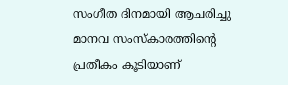സംഗീത ദിനമായി ആചരിച്ചു
മാനവ സംസ്കാരത്തിന്റെ പ്രതീകം കൂടിയാണ്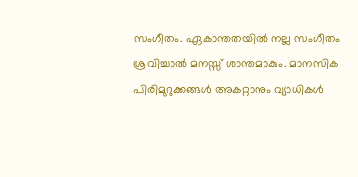സംഗീതം. ഏകാന്തതയിൽ നല്ല സംഗീതം ശ്രവിച്ചാൽ മനസ്സ് ശാന്തമാകും. മാനസിക പിരിമുറുക്കങ്ങൾ അകറ്റാനും വ്യാധികൾ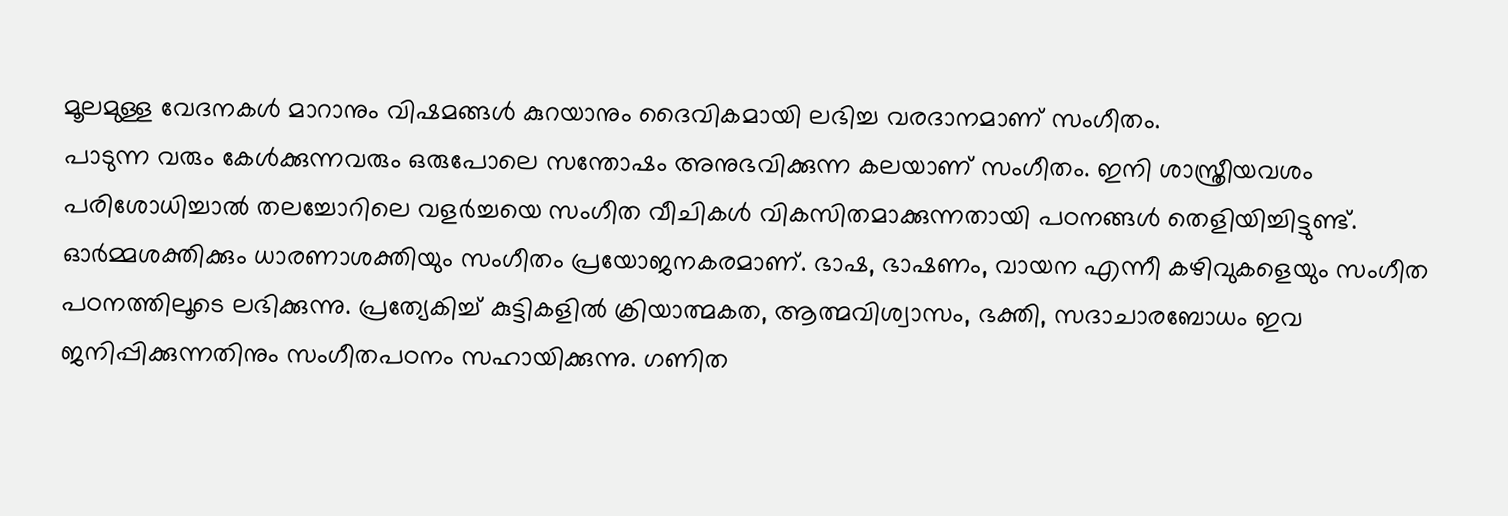മൂലമുള്ള വേദനകൾ മാറാനും വിഷമങ്ങൾ കുറയാനും ദൈവികമായി ലഭിച്ച വരദാനമാണ് സംഗീതം.
പാടുന്ന വരും കേൾക്കുന്നവരും ഒരുപോലെ സന്തോഷം അനുഭവിക്കുന്ന കലയാണ് സംഗീതം. ഇനി ശാസ്ത്രീയവശം പരിശോധിച്ചാൽ തലച്ചോറിലെ വളർച്ചയെ സംഗീത വീചികൾ വികസിതമാക്കുന്നതായി പഠനങ്ങൾ തെളിയിച്ചിട്ടുണ്ട്. ഓർമ്മശക്തിക്കും ധാരണാശക്തിയും സംഗീതം പ്രയോജനകരമാണ്. ഭാഷ, ഭാഷണം, വായന എന്നീ കഴിവുകളെയും സംഗീത പഠനത്തിലൂടെ ലഭിക്കുന്നു. പ്രത്യേകിച്ച് കുട്ടികളിൽ ക്രിയാത്മകത, ആത്മവിശ്വാസം, ഭക്തി, സദാചാരബോധം ഇവ ജനിപ്പിക്കുന്നതിനും സംഗീതപഠനം സഹായിക്കുന്നു. ഗണിത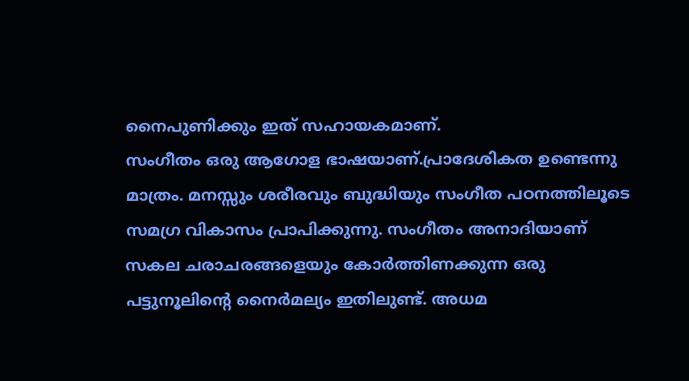നൈപുണിക്കും ഇത് സഹായകമാണ്.
സംഗീതം ഒരു ആഗോള ഭാഷയാണ്.പ്രാദേശികത ഉണ്ടെന്നു മാത്രം. മനസ്സും ശരീരവും ബുദ്ധിയും സംഗീത പഠനത്തിലൂടെ സമഗ്ര വികാസം പ്രാപിക്കുന്നു. സംഗീതം അനാദിയാണ് സകല ചരാചരങ്ങളെയും കോർത്തിണക്കുന്ന ഒരു പട്ടുനൂലിന്റെ നൈർമല്യം ഇതിലുണ്ട്. അധമ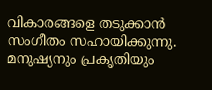വികാരങ്ങളെ തടുക്കാൻ സംഗീതം സഹായിക്കുന്നു. മനുഷ്യനും പ്രകൃതിയും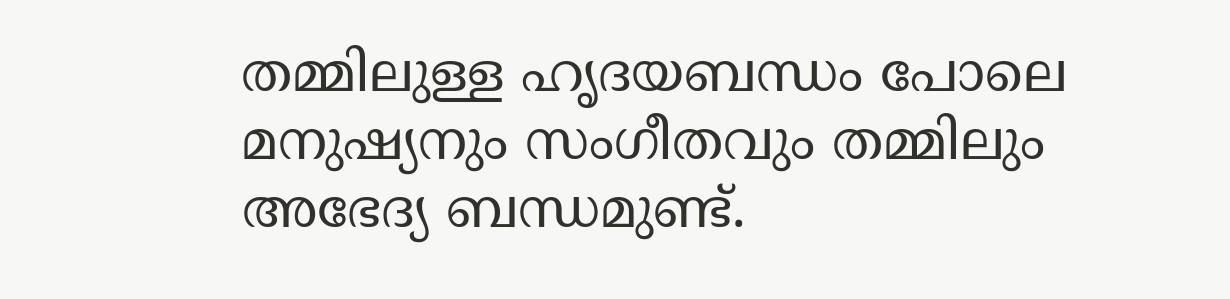തമ്മിലുള്ള ഹൃദയബന്ധം പോലെ മനുഷ്യനും സംഗീതവും തമ്മിലും അഭേദ്യ ബന്ധമുണ്ട്.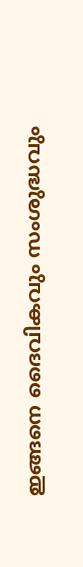ഇങ്ങനെ ദൈവികവും സംശുദ്ധവും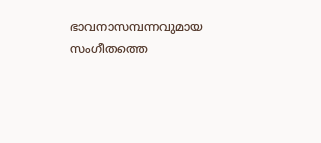ഭാവനാസമ്പന്നവുമായ സംഗീതത്തെ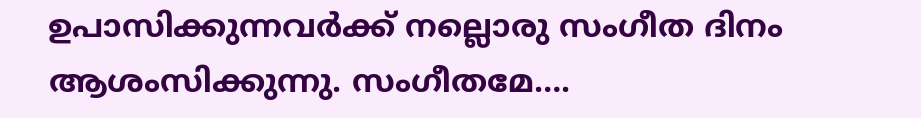ഉപാസിക്കുന്നവർക്ക് നല്ലൊരു സംഗീത ദിനം ആശംസിക്കുന്നു. സംഗീതമേ….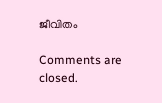ജീവിതം

Comments are closed.